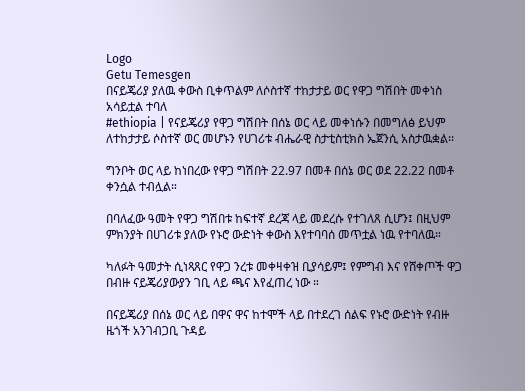Logo
Getu Temesgen
በናይጄሪያ ያለዉ ቀውስ ቢቀጥልም ለሶስተኛ ተከታታይ ወር የዋጋ ግሽበት መቀነስ አሳይቷል ተባለ
#ethiopia | የናይጄሪያ የዋጋ ግሽበት በሰኔ ወር ላይ መቀነሱን በመግለፅ ይህም ለተከታታይ ሶስተኛ ወር መሆኑን የሀገሪቱ ብሔራዊ ስታቲስቲክስ ኤጀንሲ አስታዉቋል፡፡

ግንቦት ወር ላይ ከነበረው የዋጋ ግሽበት 22.97 በመቶ በሰኔ ወር ወደ 22.22 በመቶ ቀንሷል ተብሏል።

በባለፈው ዓመት የዋጋ ግሽበቱ ከፍተኛ ደረጃ ላይ መደረሱ የተገለጸ ሲሆን፤ በዚህም ምክንያት በሀገሪቱ ያለው የኑሮ ውድነት ቀውስ እየተባባሰ መጥቷል ነዉ የተባለዉ።

ካለፉት ዓመታት ሲነጻጸር የዋጋ ንረቱ መቀዛቀዝ ቢያሳይም፤ የምግብ እና የሸቀጦች ዋጋ በብዙ ናይጄሪያውያን ገቢ ላይ ጫና እየፈጠረ ነው ።

በናይጄሪያ በሰኔ ወር ላይ በዋና ዋና ከተሞች ላይ በተደረገ ሰልፍ የኑሮ ውድነት የብዙ ዜጎች አንገብጋቢ ጉዳይ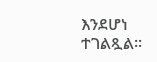እንደሆነ ተገልጿል፡፡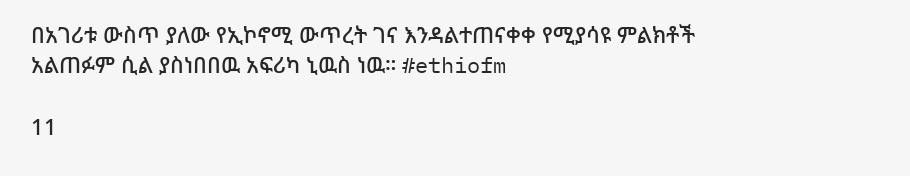በአገሪቱ ውስጥ ያለው የኢኮኖሚ ውጥረት ገና እንዳልተጠናቀቀ የሚያሳዩ ምልክቶች አልጠፉም ሲል ያስነበበዉ አፍሪካ ኒዉስ ነዉ። #ethiofm

11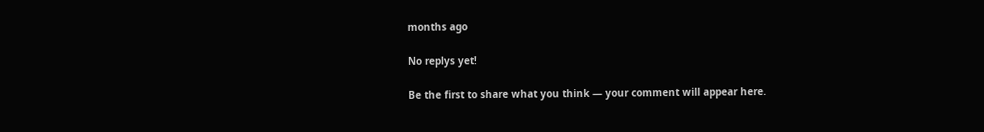months ago

No replys yet!

Be the first to share what you think — your comment will appear here.